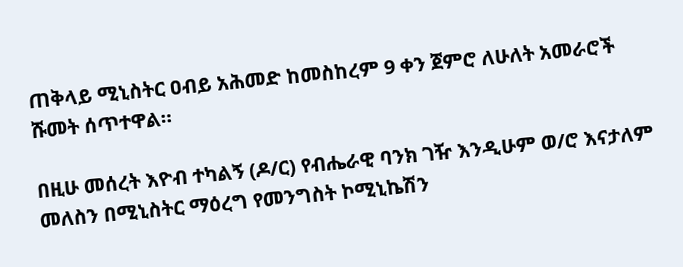ጠቅላይ ሚኒስትር ዐብይ አሕመድ ከመስከረም 9 ቀን ጀምሮ ለሁለት አመራሮች ሹመት ሰጥተዋል።

በዚሁ መሰረት እዮብ ተካልኝ (ዶ/ር) የብሔራዊ ባንክ ገዥ እንዲሁም ወ/ሮ እናታለም መለስን በሚኒስትር ማዕረግ የመንግስት ኮሚኒኬሽን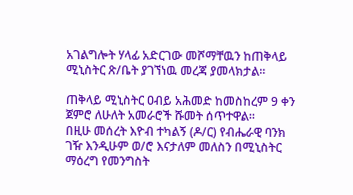አገልግሎት ሃላፊ አድርገው መሾማቸዉን ከጠቅላይ ሚኒስትር ጽ/ቤት ያገኘነዉ መረጃ ያመላክታል፡፡

ጠቅላይ ሚኒስትር ዐብይ አሕመድ ከመስከረም 9 ቀን ጀምሮ ለሁለት አመራሮች ሹመት ሰጥተዋል።
በዚሁ መሰረት እዮብ ተካልኝ (ዶ/ር) የብሔራዊ ባንክ ገዥ እንዲሁም ወ/ሮ እናታለም መለስን በሚኒስትር ማዕረግ የመንግስት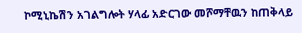ኮሚኒኬሽን አገልግሎት ሃላፊ አድርገው መሾማቸዉን ከጠቅላይ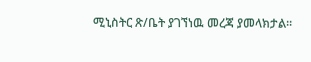ሚኒስትር ጽ/ቤት ያገኘነዉ መረጃ ያመላክታል፡፡